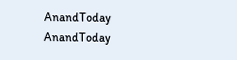AnandToday
AnandToday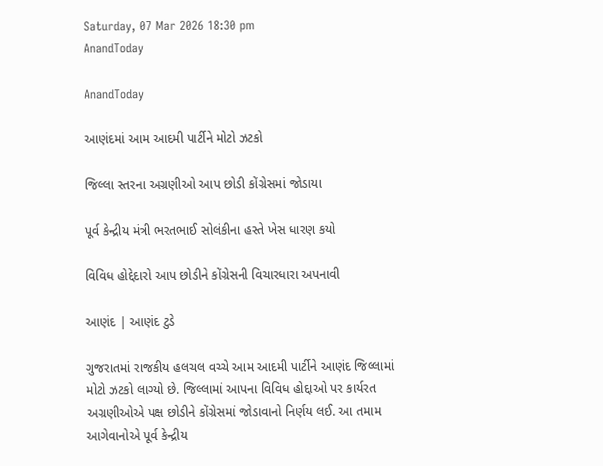Saturday, 07 Mar 2026 18:30 pm
AnandToday

AnandToday

આણંદમાં આમ આદમી પાર્ટીને મોટો ઝટકો

જિલ્લા સ્તરના અગ્રણીઓ આપ છોડી કોંગ્રેસમાં જોડાયા

પૂર્વ કેન્દ્રીય મંત્રી ભરતભાઈ સોલંકીના હસ્તે ખેસ ધારણ કયો

વિવિધ હોદ્દેદારો આપ છોડીને કોંગ્રેસની વિચારધારા અપનાવી

આણંદ | આણંદ ટુડે

ગુજરાતમાં રાજકીય હલચલ વચ્ચે આમ આદમી પાર્ટીને આણંદ જિલ્લામાં મોટો ઝટકો લાગ્યો છે. જિલ્લામાં આપના વિવિધ હોદ્દાઓ પર કાર્યરત અગ્રણીઓએ પક્ષ છોડીને કોંગ્રેસમાં જોડાવાનો નિર્ણય લઈ. આ તમામ આગેવાનોએ પૂર્વ કેન્દ્રીય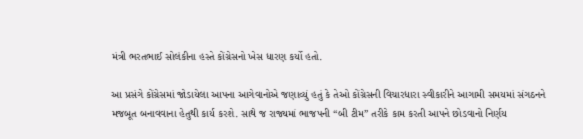મંત્રી ભરતભાઈ સોલંકીના હસ્તે કોંગ્રેસનો ખેસ ધારણ કર્યો હતો.

આ પ્રસંગે કોંગ્રેસમાં જોડાયેલા આપના આગેવાનોએ જણાવ્યું હતું કે તેઓ કોંગ્રેસની વિચારધારા સ્વીકારીને આગામી સમયમાં સંગઠનને મજબૂત બનાવવાના હેતુથી કાર્ય કરશે. સાથે જ રાજ્યમાં ભાજપની “બી ટીમ” તરીકે કામ કરતી આપને છોડવાનો નિર્ણય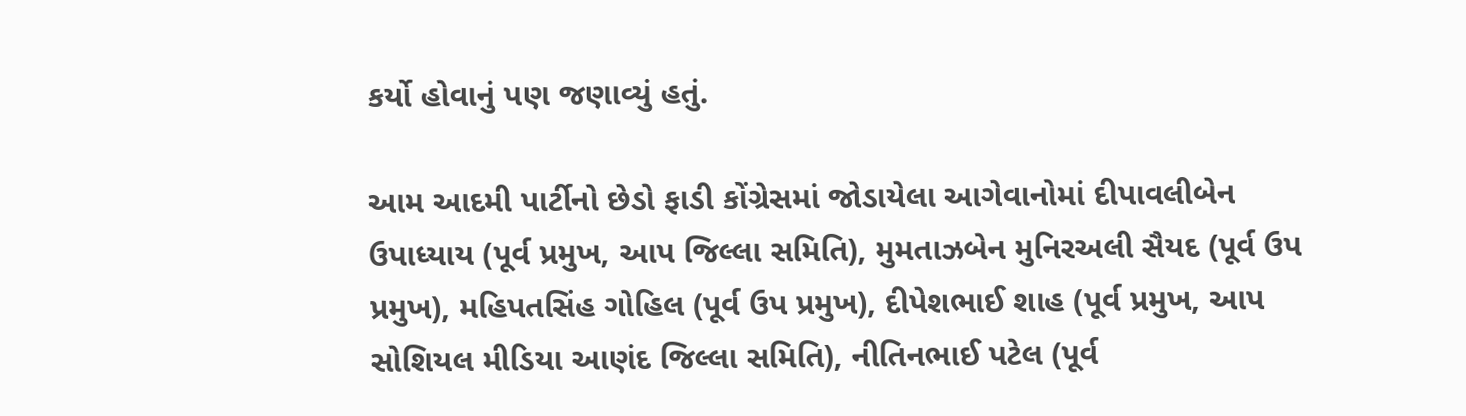કર્યો હોવાનું પણ જણાવ્યું હતું.

આમ આદમી પાર્ટીનો છેડો ફાડી કોંગ્રેસમાં જોડાયેલા આગેવાનોમાં દીપાવલીબેન ઉપાધ્યાય (પૂર્વ પ્રમુખ, આપ જિલ્લા સમિતિ), મુમતાઝબેન મુનિરઅલી સૈયદ (પૂર્વ ઉપ પ્રમુખ), મહિપતસિંહ ગોહિલ (પૂર્વ ઉપ પ્રમુખ), દીપેશભાઈ શાહ (પૂર્વ પ્રમુખ, આપ સોશિયલ મીડિયા આણંદ જિલ્લા સમિતિ), નીતિનભાઈ પટેલ (પૂર્વ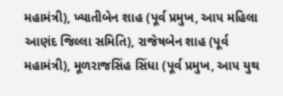મહામંત્રી), ખ્યાતીબેન શાહ (પૂર્વ પ્રમુખ, આપ મહિલા આણંદ જિલ્લા સમિતિ), રાજેષબેન શાહ (પૂર્વ મહામંત્રી), મૂળરાજસિંહ સિંધા (પૂર્વ પ્રમુખ, આપ યુથ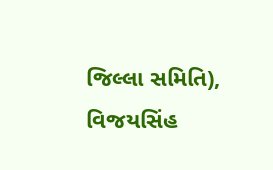જિલ્લા સમિતિ), વિજયસિંહ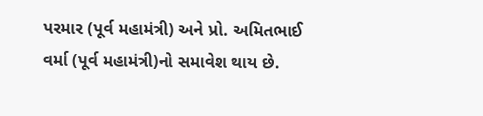પરમાર (પૂર્વ મહામંત્રી) અને પ્રો. અમિતભાઈ વર્મા (પૂર્વ મહામંત્રી)નો સમાવેશ થાય છે.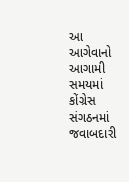આ આગેવાનો આગામી સમયમાં કોંગ્રેસ સંગઠનમાં જવાબદારી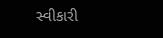સ્વીકારી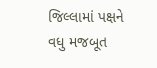જિલ્લામાં પક્ષને વધુ મજબૂત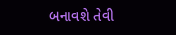બનાવશે તેવી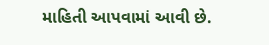માહિતી આપવામાં આવી છે.